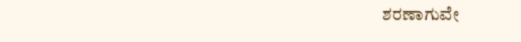ಶರಣಾಗುವೇ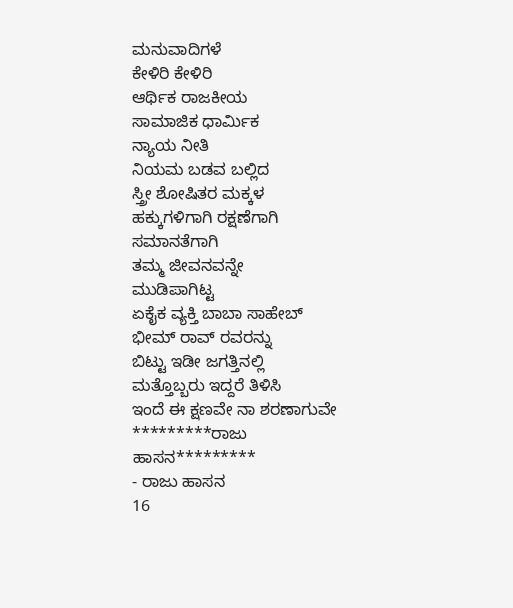ಮನುವಾದಿಗಳೆ
ಕೇಳಿರಿ ಕೇಳಿರಿ
ಆರ್ಥಿಕ ರಾಜಕೀಯ
ಸಾಮಾಜಿಕ ಧಾರ್ಮಿಕ
ನ್ಯಾಯ ನೀತಿ
ನಿಯಮ ಬಡವ ಬಲ್ಲಿದ
ಸ್ತ್ರೀ ಶೋಷಿತರ ಮಕ್ಕಳ
ಹಕ್ಕುಗಳಿಗಾಗಿ ರಕ್ಷಣೆಗಾಗಿ
ಸಮಾನತೆಗಾಗಿ
ತಮ್ಮ ಜೀವನವನ್ನೇ
ಮುಡಿಪಾಗಿಟ್ಟ
ಏಕೈಕ ವ್ಯಕ್ತಿ ಬಾಬಾ ಸಾಹೇಬ್
ಭೀಮ್ ರಾವ್ ರವರನ್ನು
ಬಿಟ್ಟು ಇಡೀ ಜಗತ್ತಿನಲ್ಲಿ
ಮತ್ತೊಬ್ಬರು ಇದ್ದರೆ ತಿಳಿಸಿ
ಇಂದೆ ಈ ಕ್ಷಣವೇ ನಾ ಶರಣಾಗುವೇ
*********ರಾಜು ಹಾಸನ*********
- ರಾಜು ಹಾಸನ
16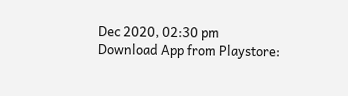Dec 2020, 02:30 pm
Download App from Playstore: